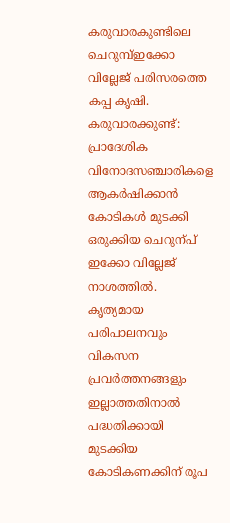കരുവാരകുണ്ടിലെ ചെറുമ്പ്ഇക്കോ വില്ലേജ് പരിസരത്തെ കപ്പ കൃഷി.
കരുവാരക്കുണ്ട്: പ്രാദേശിക വിനോദസഞ്ചാരികളെ ആകർഷിക്കാൻ കോടികൾ മുടക്കി ഒരുക്കിയ ചെറുന്പ് ഇക്കോ വില്ലേജ് നാശത്തിൽ. കൃത്യമായ പരിപാലനവും വികസന പ്രവർത്തനങ്ങളും ഇല്ലാത്തതിനാൽ പദ്ധതിക്കായി മുടക്കിയ കോടികണക്കിന് രൂപ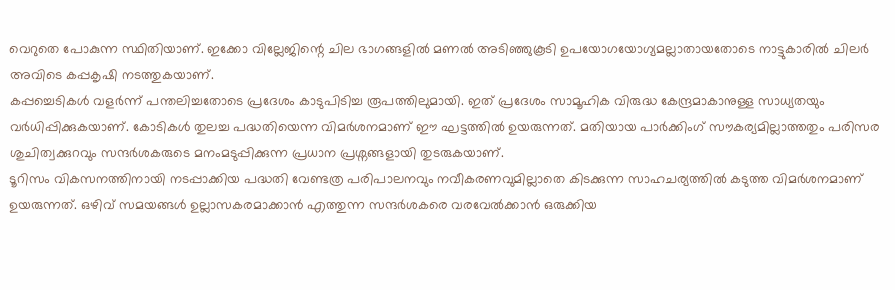വെറുതെ പോകുന്ന സ്ഥിതിയാണ്. ഇക്കോ വില്ലേജിന്റെ ചില ഭാഗങ്ങളിൽ മണൽ അടിഞ്ഞുകൂടി ഉപയോഗയോഗ്യമല്ലാതായതോടെ നാട്ടുകാരിൽ ചിലർ അവിടെ കപ്പകൃഷി നടത്തുകയാണ്.
കപ്പച്ചെടികൾ വളർന്ന് പന്തലിച്ചതോടെ പ്രദേശം കാടുപിടിച്ച രൂപത്തിലുമായി. ഇത് പ്രദേശം സാമൂഹിക വിരുദ്ധ കേന്ദ്രമാകാനുള്ള സാധ്യതയും വർധിപ്പിക്കുകയാണ്. കോടികൾ തുലച്ച പദ്ധതിയെന്ന വിമർശനമാണ് ഈ ഘട്ടത്തിൽ ഉയരുന്നത്. മതിയായ പാർക്കിംഗ് സൗകര്യമില്ലാത്തതും പരിസര ശുചിത്വക്കുറവും സന്ദർശകരുടെ മനംമടുപ്പിക്കുന്ന പ്രധാന പ്രശ്നങ്ങളായി തുടരുകയാണ്.
ടൂറിസം വികസനത്തിനായി നടപ്പാക്കിയ പദ്ധതി വേണ്ടത്ര പരിപാലനവും നവീകരണവുമില്ലാതെ കിടക്കുന്ന സാഹചര്യത്തിൽ കടുത്ത വിമർശനമാണ് ഉയരുന്നത്. ഒഴിവ് സമയങ്ങൾ ഉല്ലാസകരമാക്കാൻ എത്തുന്ന സന്ദർശകരെ വരവേൽക്കാൻ ഒരുക്കിയ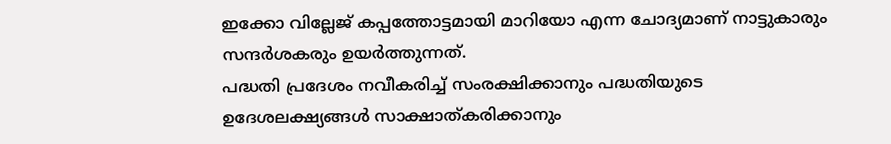ഇക്കോ വില്ലേജ് കപ്പത്തോട്ടമായി മാറിയോ എന്ന ചോദ്യമാണ് നാട്ടുകാരും സന്ദർശകരും ഉയർത്തുന്നത്.
പദ്ധതി പ്രദേശം നവീകരിച്ച് സംരക്ഷിക്കാനും പദ്ധതിയുടെ ഉദേശലക്ഷ്യങ്ങൾ സാക്ഷാത്കരിക്കാനും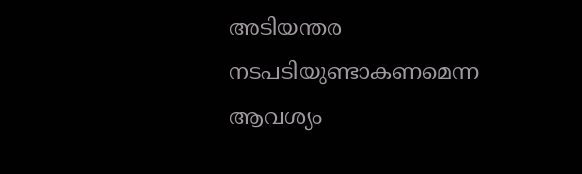അടിയന്തര നടപടിയുണ്ടാകണമെന്ന ആവശ്യം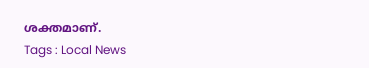ശക്തമാണ്.
Tags : Local News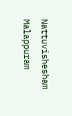Nattuvishesham Malappuram